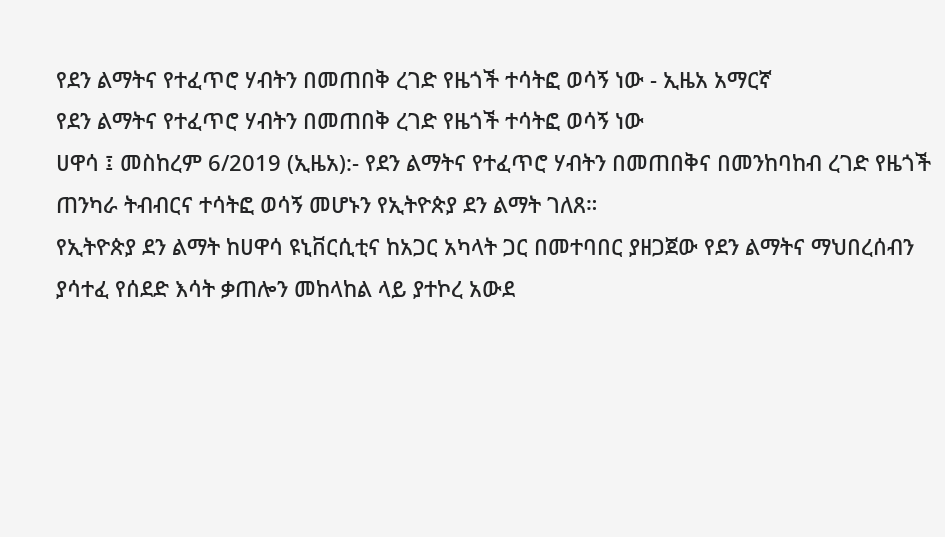የደን ልማትና የተፈጥሮ ሃብትን በመጠበቅ ረገድ የዜጎች ተሳትፎ ወሳኝ ነው - ኢዜአ አማርኛ
የደን ልማትና የተፈጥሮ ሃብትን በመጠበቅ ረገድ የዜጎች ተሳትፎ ወሳኝ ነው
ሀዋሳ ፤ መስከረም 6/2019 (ኢዜአ):- የደን ልማትና የተፈጥሮ ሃብትን በመጠበቅና በመንከባከብ ረገድ የዜጎች ጠንካራ ትብብርና ተሳትፎ ወሳኝ መሆኑን የኢትዮጵያ ደን ልማት ገለጸ።
የኢትዮጵያ ደን ልማት ከሀዋሳ ዩኒቨርሲቲና ከአጋር አካላት ጋር በመተባበር ያዘጋጀው የደን ልማትና ማህበረሰብን ያሳተፈ የሰደድ እሳት ቃጠሎን መከላከል ላይ ያተኮረ አውደ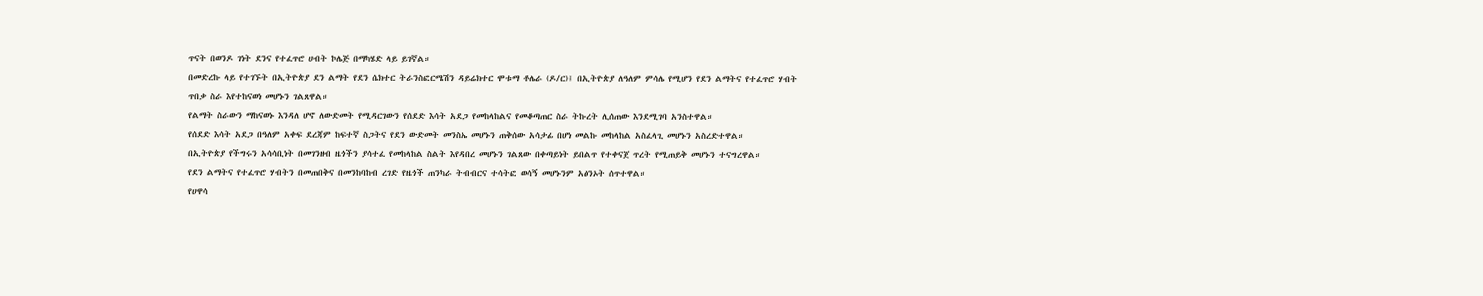ጥናት በወንዶ ገነት ደንና የተፈጥሮ ሀብት ኮሌጅ በማካሄድ ላይ ይገኛል።
በመድረኩ ላይ የተገኙት በኢትዮጵያ ደን ልማት የደን ሴክተር ትራንስፎርሜሽን ዳይሬክተር ሞቱማ ቶሌራ (ዶ/ር)፤ በኢትዮጵያ ለዓለም ምሳሌ የሚሆን የደን ልማትና የተፈጥሮ ሃብት ጥበቃ ስራ እየተከናወነ መሆኑን ገልጸዋል።
የልማት ስራውን ማከናወኑ እንዳለ ሆኖ ለውድመት የሚዳርገውን የሰደድ እሳት አደጋ የመከላከልና የመቆጣጠር ስራ ትኩረት ሊሰጠው እንደሚገባ አንስተዋል።
የሰደድ እሳት አደጋ በዓለም አቀፍ ደረጃም ከፍተኛ ስጋትና የደን ውድመት መንስኤ መሆኑን ጠቅሰው አሳታፊ በሆነ መልኩ መከላከል አስፈላጊ መሆኑን አስረድተዋል።
በኢትዮጵያ የችግሩን አሳሳቢነት በመገንዘብ ዜጎችን ያሳተፈ የመከላከል ስልት እየዳበረ መሆኑን ገልጸው በቀጣይነት ይበልጥ የተቀናጀ ጥረት የሚጠይቅ መሆኑን ተናግረዋል።
የደን ልማትና የተፈጥሮ ሃብትን በመጠበቅና በመንከባከብ ረገድ የዜጎች ጠንካራ ትብብርና ተሳትፎ ወሳኝ መሆኑንም አፅንኦት ሰጥተዋል።
የሀዋሳ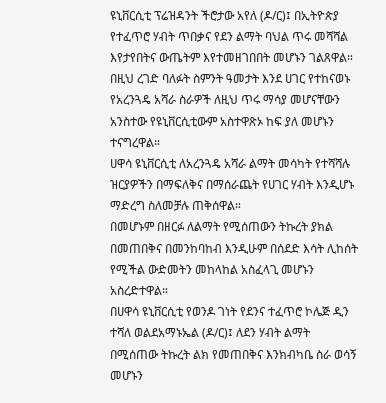ዩኒቨርሲቲ ፕሬዝዳንት ችሮታው አየለ (ዶ/ር)፤ በኢትዮጵያ የተፈጥሮ ሃብት ጥበቃና የደን ልማት ባህል ጥሩ መሻሻል እየታየበትና ውጤትም እየተመዘገበበት መሆኑን ገልጸዋል።
በዚህ ረገድ ባለፉት ስምንት ዓመታት እንደ ሀገር የተከናወኑ የአረንጓዴ አሻራ ስራዎች ለዚህ ጥሩ ማሳያ መሆናቸውን አንስተው የዩኒቨርሲቲውም አስተዋጽኦ ከፍ ያለ መሆኑን ተናግረዋል።
ሀዋሳ ዩኒቨርሲቲ ለአረንጓዴ አሻራ ልማት መሳካት የተሻሻሉ ዝርያዎችን በማፍለቅና በማሰራጨት የሀገር ሃብት እንዲሆኑ ማድረግ ስለመቻሉ ጠቅሰዋል።
በመሆኑም በዘርፉ ለልማት የሚሰጠውን ትኩረት ያክል በመጠበቅና በመንከባከብ እንዲሁም በሰደድ እሳት ሊከሰት የሚችል ውድመትን መከላከል አስፈላጊ መሆኑን አስረድተዋል።
በሀዋሳ ዩኒቨርሲቲ የወንዶ ገነት የደንና ተፈጥሮ ኮሌጅ ዲን ተሻለ ወልደአማኑኤል (ዶ/ር)፤ ለደን ሃብት ልማት በሚሰጠው ትኩረት ልክ የመጠበቅና እንክብካቤ ስራ ወሳኝ መሆኑን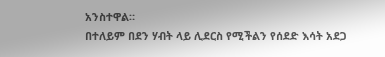አንስተዋል።
በተለይም በደን ሃብት ላይ ሊደርስ የሚችልን የሰደድ እሳት አደጋ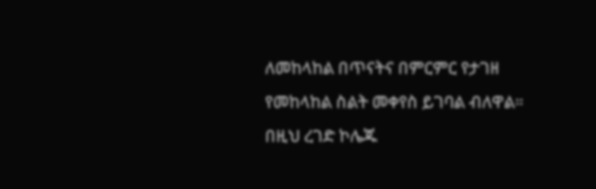ለመከላከል በጥናትና በምርምር የታገዘ የመከላከል ስልት መቀየስ ይገባል ብለዋል።
በዚህ ረገድ ኮሌጁ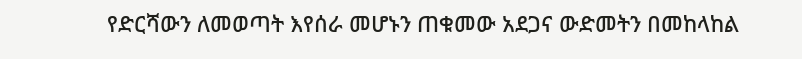የድርሻውን ለመወጣት እየሰራ መሆኑን ጠቁመው አደጋና ውድመትን በመከላከል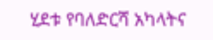ሂደቱ የባለድርሻ አካላትና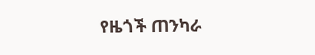የዜጎች ጠንካራ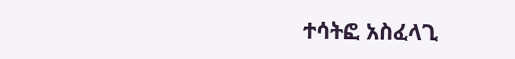ተሳትፎ አስፈላጊ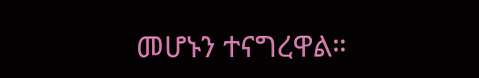መሆኑን ተናግረዋል።